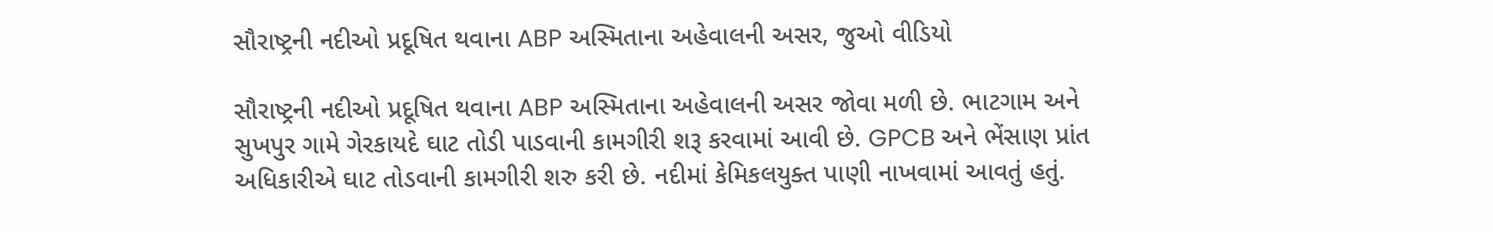સૌરાષ્ટ્રની નદીઓ પ્રદૂષિત થવાના ABP અસ્મિતાના અહેવાલની અસર, જુઓ વીડિયો

સૌરાષ્ટ્રની નદીઓ પ્રદૂષિત થવાના ABP અસ્મિતાના અહેવાલની અસર જોવા મળી છે. ભાટગામ અને સુખપુર ગામે ગેરકાયદે ઘાટ તોડી પાડવાની કામગીરી શરૂ કરવામાં આવી છે. GPCB અને ભેંસાણ પ્રાંત અધિકારીએ ઘાટ તોડવાની કામગીરી શરુ કરી છે. નદીમાં કેમિકલયુક્ત પાણી નાખવામાં આવતું હતું.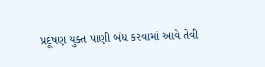પ્રદૂષણ યુક્ત પાણી બંધ કરવામાં આવે તેવી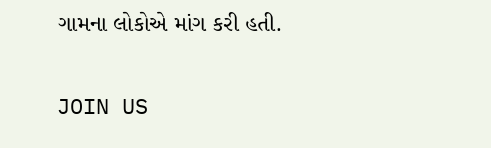ગામના લોકોએ માંગ કરી હતી.

JOIN US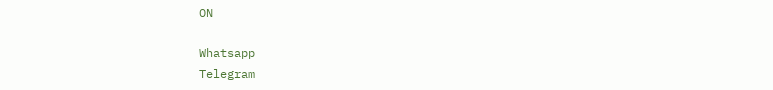ON

Whatsapp
Telegram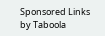Sponsored Links by Taboola